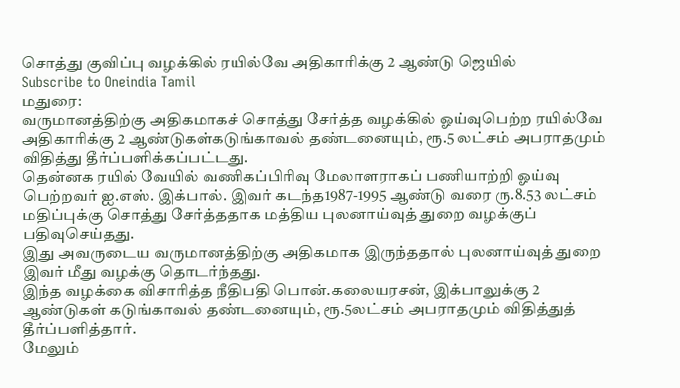சொத்து குவிப்பு வழக்கில் ரயில்வே அதிகாரிக்கு 2 ஆண்டு ஜெயில்
Subscribe to Oneindia Tamil
மதுரை:
வருமானத்திற்கு அதிகமாகச் சொத்து சேர்த்த வழக்கில் ஓய்வுபெற்ற ரயில்வே அதிகாரிக்கு 2 ஆண்டுகள்கடுங்காவல் தண்டனையும், ரூ.5 லட்சம் அபராதமும் விதித்து தீர்ப்பளிக்கப்பட்டது.
தென்னக ரயில் வேயில் வணிகப்பிரிவு மேலாளராகப் பணியாற்றி ஓய்வு பெற்றவர் ஐ.எஸ். இக்பால். இவர் கடந்த1987-1995 ஆண்டு வரை ரு.8.53 லட்சம் மதிப்புக்கு சொத்து சேர்த்ததாக மத்திய புலனாய்வுத் துறை வழக்குப் பதிவுசெய்தது.
இது அவருடைய வருமானத்திற்கு அதிகமாக இருந்ததால் புலனாய்வுத் துறை இவர் மீது வழக்கு தொடர்ந்தது.
இந்த வழக்கை விசாரித்த நீதிபதி பொன்.கலையரசன், இக்பாலுக்கு 2 ஆண்டுகள் கடுங்காவல் தண்டனையும், ரூ.5லட்சம் அபராதமும் விதித்துத் தீர்ப்பளித்தார்.
மேலும்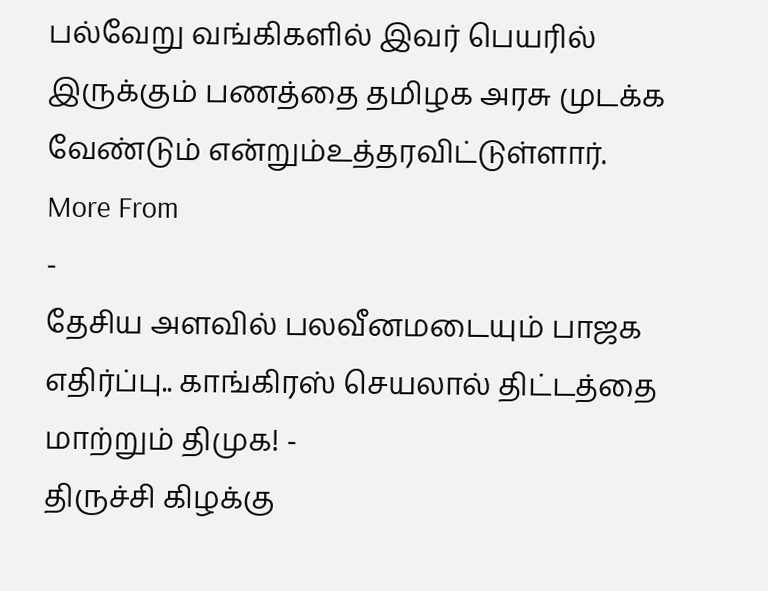பல்வேறு வங்கிகளில் இவர் பெயரில் இருக்கும் பணத்தை தமிழக அரசு முடக்க வேண்டும் என்றும்உத்தரவிட்டுள்ளார்.
More From
-
தேசிய அளவில் பலவீனமடையும் பாஜக எதிர்ப்பு.. காங்கிரஸ் செயலால் திட்டத்தை மாற்றும் திமுக! -
திருச்சி கிழக்கு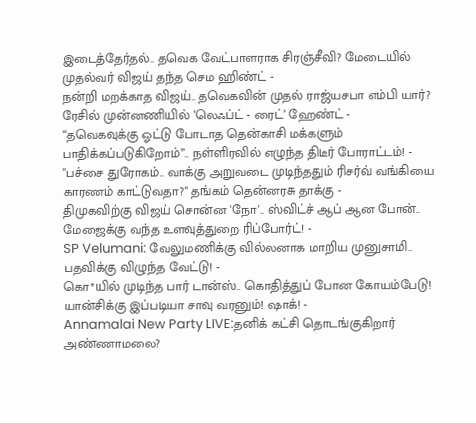இடைத்தேர்தல்.. தவெக வேட்பாளராக சிரஞ்சீவி? மேடையில் முதல்வர் விஜய் தந்த செம ஹிண்ட் -
நன்றி மறக்காத விஜய்.. தவெகவின் முதல் ராஜ்யசபா எம்பி யார்? ரேசில் முன்னணியில் ’லெஃப்ட் - ரைட்’ ஹேண்ட் -
“தவெகவுக்கு ஓட்டு போடாத தென்காசி மக்களும் பாதிக்கப்படுகிறோம்”.. நள்ளிரவில் எழுந்த திடீர் போராட்டம்! -
"பச்சை துரோகம்.. வாக்கு அறுவடை முடிந்ததும் ரிசர்வ் வங்கியை காரணம் காட்டுவதா?" தங்கம் தென்னரசு தாக்கு -
திமுகவிற்கு விஜய் சொன்ன 'நோ'.. ஸ்விட்ச் ஆப் ஆன போன்.. மேஜைக்கு வந்த உளவுத்துறை ரிப்போர்ட்! -
SP Velumani: வேலுமணிக்கு வில்லனாக மாறிய முனுசாமி.. பதவிக்கு விழுந்த வேட்டு! -
கொ*யில் முடிந்த பார் டான்ஸ்.. கொதித்துப் போன கோயம்பேடு! யான்சிக்கு இப்படியா சாவு வரனும்! ஷாக்! -
Annamalai New Party LIVE:தனிக் கட்சி தொடங்குகிறார் அண்ணாமலை?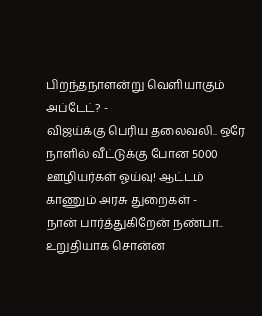பிறந்தநாளன்று வெளியாகும் அப்டேட்? -
விஜய்க்கு பெரிய தலைவலி.. ஒரே நாளில் வீட்டுக்கு போன 5000 ஊழியர்கள் ஓய்வு! ஆட்டம் காணும் அரசு துறைகள் -
நான் பார்த்துகிறேன் நண்பா.. உறுதியாக சொன்ன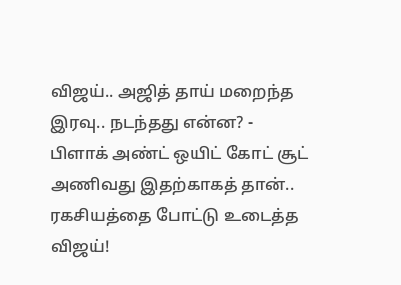விஜய்.. அஜித் தாய் மறைந்த இரவு.. நடந்தது என்ன? -
பிளாக் அண்ட் ஒயிட் கோட் சூட் அணிவது இதற்காகத் தான்.. ரகசியத்தை போட்டு உடைத்த விஜய்!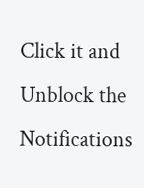Click it and Unblock the Notifications